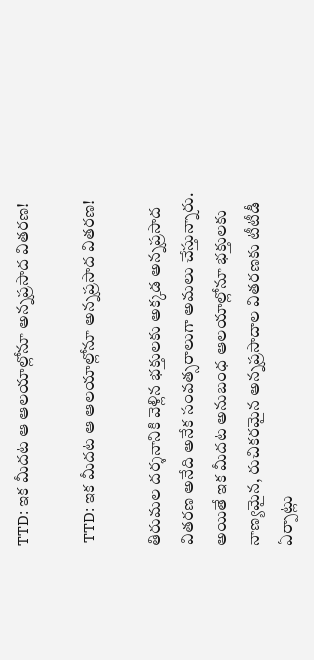TTD: ఇక మీదట ఆ ఆలయాల్లోనూ అన్నప్రసాద వితరణ!

 TTD: ఇక మీదట ఆ ఆలయాల్లోనూ అన్నప్రసాద వితరణ!

తిరుమల దర్శనానికి వెళ్లిన భక్తులకు అక్కడ అన్నప్రసాద వితరణ అనేది అనేక సంవత్సరాలుగా అమలు చేస్తున్నారు. అయితే ఇక మీదట అనుబంధ ఆలయాల్లోనూ భక్తులకు నాణ్యమైన, రుచికరమైన అన్నప్రసాదాల వితరణకు టీటీడీ ఏర్పాట్లు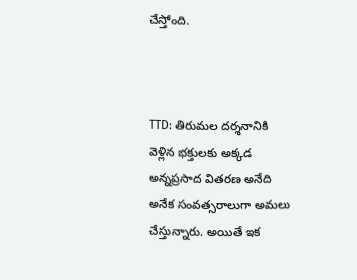చేస్తోంది.



TTD: తిరుమల దర్శనానికి వెళ్లిన భక్తులకు అక్కడ అన్నప్రసాద వితరణ అనేది అనేక సంవత్సరాలుగా అమలు చేస్తున్నారు. అయితే ఇక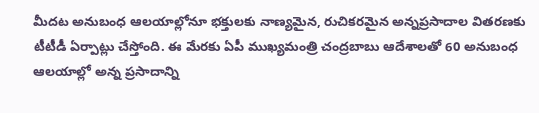మీదట అనుబంధ ఆలయాల్లోనూ భక్తులకు నాణ్యమైన, రుచికరమైన అన్నప్రసాదాల వితరణకు టీటీడీ ఏర్పాట్లు చేస్తోంది. ఈ మేరకు ఏపీ ముఖ్యమంత్రి చంద్రబాబు ఆదేశాలతో 60 అనుబంధ ఆలయాల్లో అన్న ప్రసాదాన్ని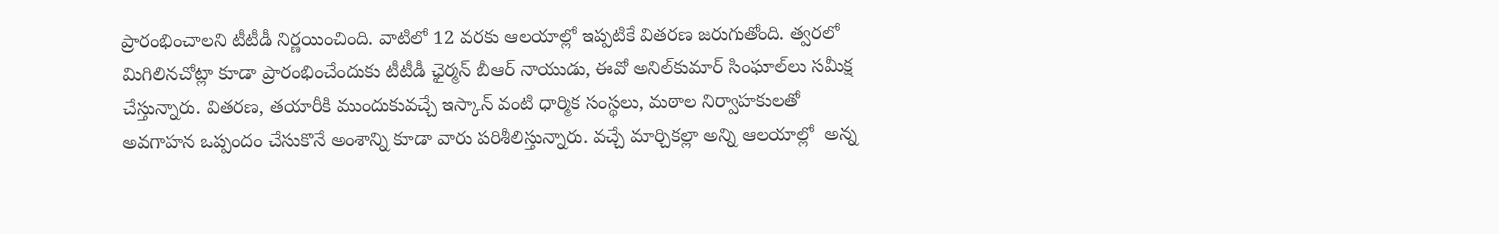ప్రారంభించాలని టీటీడీ నిర్ణయించింది. వాటిలో 12 వరకు ఆలయాల్లో ఇప్పటికే వితరణ జరుగుతోంది. త్వరలో మిగిలినచోట్లా కూడా ప్రారంభించేందుకు టీటీడీ ఛైర్మన్‌ బీఆర్‌ నాయుడు, ఈవో అనిల్‌కుమార్‌ సింఘాల్‌లు సమీక్ష చేస్తున్నారు. వితరణ, తయారీకి ముందుకువచ్చే ఇస్కాన్‌ వంటి ధార్మిక సంస్థలు, మఠాల నిర్వాహకులతో అవగాహన ఒప్పందం చేసుకొనే అంశాన్ని కూడా వారు పరిశీలిస్తున్నారు. వచ్చే మార్చికల్లా అన్ని ఆలయాల్లో  అన్న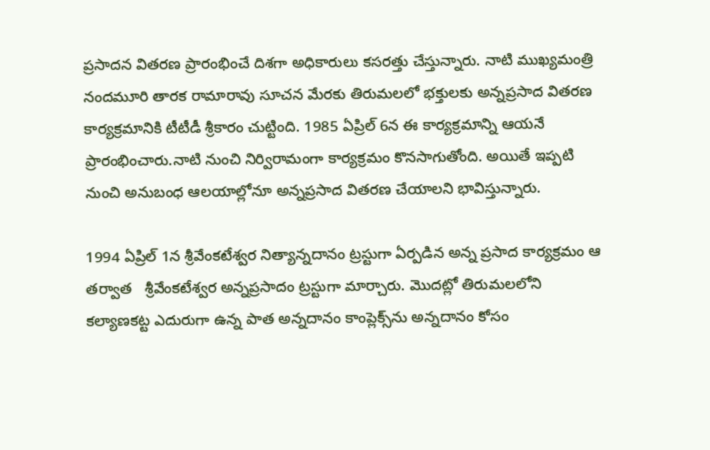ప్రసాదన వితరణ ప్రారంభించే దిశగా అధికారులు కసరత్తు చేస్తున్నారు. నాటి ముఖ్యమంత్రి నందమూరి తారక రామారావు సూచన మేరకు తిరుమలలో భక్తులకు అన్నప్రసాద వితరణ కార్యక్రమానికి టీటీడీ శ్రీకారం చుట్టింది. 1985 ఏప్రిల్‌ 6న ఈ కార్యక్రమాన్ని ఆయనే ప్రారంభించారు.నాటి నుంచి నిర్విరామంగా కార్యక్రమం కొనసాగుతోంది. అయితే ఇప్పటి నుంచి అనుబంధ ఆలయాల్లోనూ అన్నప్రసాద వితరణ చేయాలని భావిస్తున్నారు.

1994 ఏప్రిల్‌ 1న శ్రీవేంకటేశ్వర నిత్యాన్నదానం ట్రస్టుగా ఏర్పడిన అన్న ప్రసాద కార్యక్రమం ఆ తర్వాత   శ్రీవేంకటేశ్వర అన్నప్రసాదం ట్రస్టుగా మార్చారు. మొదట్లో తిరుమలలోని కల్యాణకట్ట ఎదురుగా ఉన్న పాత అన్నదానం కాంప్లెక్స్‌ను అన్నదానం కోసం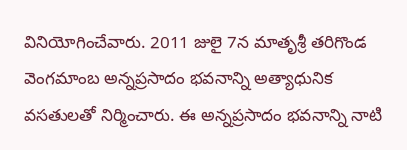వినియోగించేవారు. 2011 జులై 7న మాతృశ్రీ తరిగొండ వెంగమాంబ అన్నప్రసాదం భవనాన్ని అత్యాధునిక వసతులతో నిర్మించారు. ఈ అన్నప్రసాదం భవనాన్ని నాటి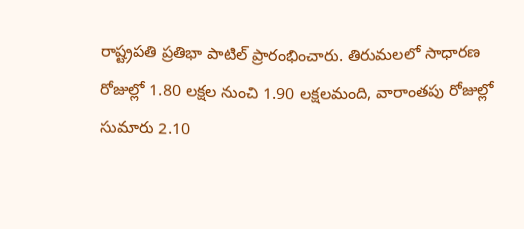రాష్ట్రపతి ప్రతిభా పాటిల్‌ ప్రారంభించారు. తిరుమలలో సాధారణ రోజుల్లో 1.80 లక్షల నుంచి 1.90 లక్షలమంది, వారాంతపు రోజుల్లో సుమారు 2.10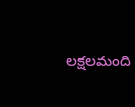లక్షలమంది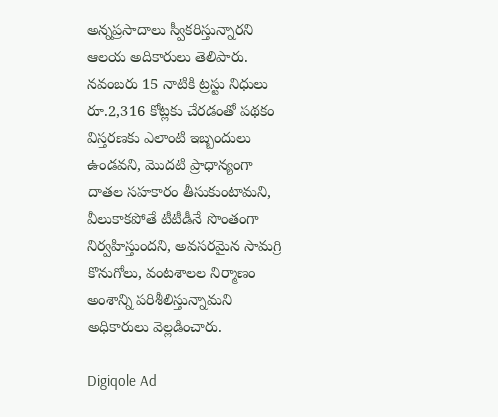అన్నప్రసాదాలు స్వీకరిస్తున్నారని ఆలయ అదికారులు తెలిపారు. నవంబరు 15 నాటికి ట్రస్టు నిధులు రూ.2,316 కోట్లకు చేరడంతో పథకం విస్తరణకు ఎలాంటి ఇబ్బందులు ఉండవని, మొదటి ప్రాధాన్యంగా దాతల సహకారం తీసుకుంటామని, వీలుకాకపోతే టీటీడీనే సొంతంగా నిర్వహిస్తుందని, అవసరమైన సామగ్రి కొనుగోలు, వంటశాలల నిర్మాణం అంశాన్ని పరిశీలిస్తున్నామని అధికారులు వెల్లడించారు.

Digiqole Ad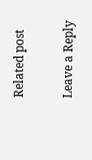Related post

Leave a Reply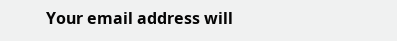Your email address will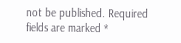not be published. Required fields are marked *